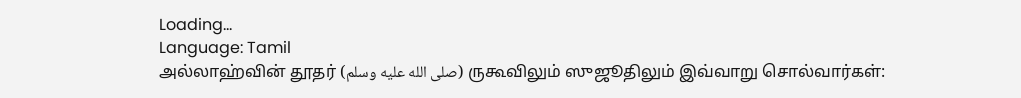Loading...
Language: Tamil
அல்லாஹ்வின் தூதர் (صلى الله عليه وسلم) ருகூவிலும் ஸுஜூதிலும் இவ்வாறு சொல்வார்கள்: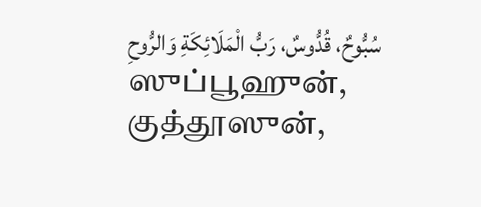سُبُّوحٌ، قُدُّوسٌ، رَبُّ الْمَلَائِكَةِ وَالرُّوحِ
ஸுப்பூஹுன், குத்தூஸுன்,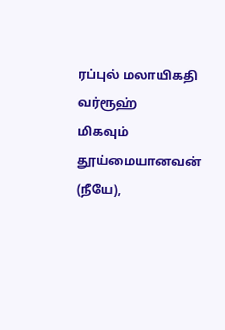ரப்புல் மலாயிகதி வர்ரூஹ்
மிகவும் தூய்மையானவன் (நீயே),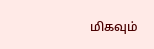மிகவும்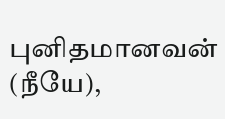புனிதமானவன் (நீயே),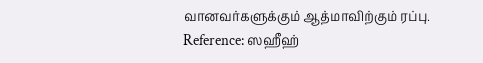வானவர்களுக்கும் ஆத்மாவிற்கும் ரப்பு.
Reference: ஸஹீஹ்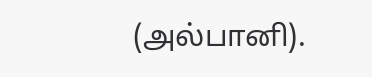(அல்பானி).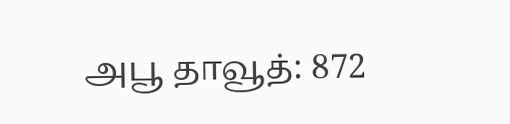அபூ தாவூத்: 872